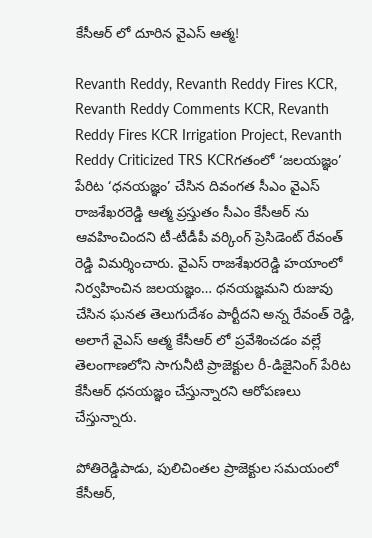కేసీఆర్ లో దూరిన వైఎస్ ఆత్మ!

Revanth Reddy, Revanth Reddy Fires KCR, Revanth Reddy Comments KCR, Revanth Reddy Fires KCR Irrigation Project, Revanth Reddy Criticized TRS KCRగతంలో ‘జలయజ్ఞం’ పేరిట ‘ధనయజ్ఞం’ చేసిన దివంగత సీఎం వైఎస్ రాజశేఖరరెడ్డి ఆత్మ ప్రస్తుతం సీఎం కేసీఆర్ ను ఆవహించిందని టీ-టీడీపీ వర్కింగ్ ప్రెసిడెంట్ రేవంత్ రెడ్డి విమర్శించారు. వైఎస్ రాజశేఖరరెడ్డి హయాంలో నిర్వహించిన జలయజ్ఞం… ధనయజ్ఞమని రుజువు చేసిన ఘనత తెలుగుదేశం పార్టీదని అన్న రేవంత్ రెడ్డి, అలాగే వైఎస్ ఆత్మ కేసీఆర్ లో ప్రవేశించడం వల్లే తెలంగాణలోని సాగునీటి ప్రాజెక్టుల రీ-డిజైనింగ్ పేరిట కేసీఆర్ ధనయజ్ఞం చేస్తున్నారని ఆరోపణలు చేస్తున్నారు.

పోతిరెడ్డిపాడు, పులిచింతల ప్రాజెక్టుల సమయంలో కేసీఆర్,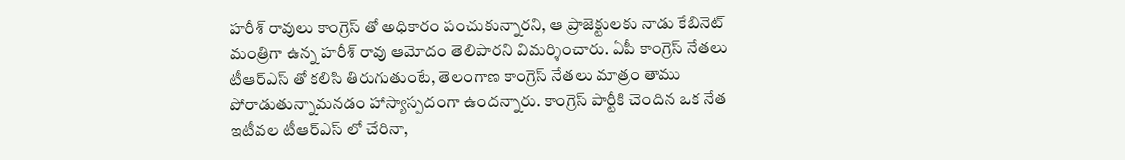హరీశ్ రావులు కాంగ్రెస్ తో అధికారం పంచుకున్నారని, ఆ ప్రాజెక్టులకు నాడు కేబినెట్ మంత్రిగా ఉన్న హరీశ్ రావు ఆమోదం తెలిపారని విమర్శించారు. ఏపీ కాంగ్రెస్ నేతలు టీఆర్ఎస్ తో కలిసి తిరుగుతుంటే, తెలంగాణ కాంగ్రెస్ నేతలు మాత్రం తాము పోరాడుతున్నామనడం హాస్యాస్పదంగా ఉందన్నారు. కాంగ్రెస్ పార్టీకి చెందిన ఒక నేత ఇటీవల టీఆర్ఎస్ లో చేరినా,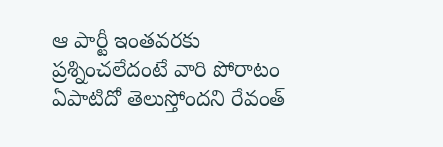ఆ పార్టీ ఇంతవరకు ప్రశ్నించలేదంటే వారి పోరాటం ఏపాటిదో తెలుస్తోందని రేవంత్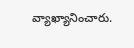వ్యాఖ్యానించారు.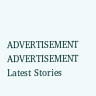ADVERTISEMENT
ADVERTISEMENT
Latest Stories